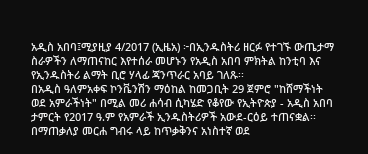አዲስ አበባ፤ሚያዚያ 4/2017 (ኢዜአ) ፦በኢንዱስትሪ ዘርፉ የተገኙ ውጤታማ ስራዎችን ለማጠናከር እየተሰራ መሆኑን የአዲስ አበባ ምክትል ከንቲባ እና የኢንዱስትሪ ልማት ቢሮ ሃላፊ ጃንጥራር አባይ ገለጹ፡፡
በአዲስ ዓለምአቀፍ ኮንቬንሽን ማዕከል ከመጋቢት 29 ጀምሮ "ከሸማችነት ወደ አምራችነት" በሚል መሪ ሐሳብ ሲካሄድ የቆየው የኢትዮጵያ - አዲስ አበባ ታምርት የ2017 ዓ.ም የአምራች ኢንዱስትሪዎች አውደ-ርዕይ ተጠናቋል፡፡
በማጠቃለያ መርሐ ግብሩ ላይ ከጥቃቅንና አነስተኛ ወደ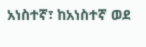አነስተኛ፣ ከአነስተኛ ወደ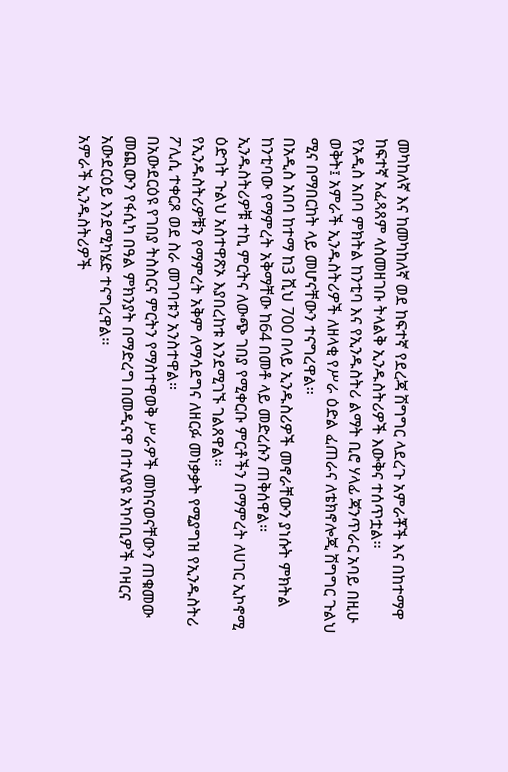መካከለኛ እና ከመካከለኛ ወደ ከፍተኛ የደረጃ ሽግግር ላደረጉ አምራቾች እና በከተማዋ ከፍተኛ አፈጻጸም ላስመዘገቡ ትላልቅ ኢንዱስትሪዎች እውቅና ተሰጥቷል፡፡
የአዲስ አበባ ምክትል ከንቲባ እና የኢንዱስትሪ ልማት ቢሮ ሃላፊ ጃንጥራር አባይ በዚሁ ወቅት፤ አምራች ኢንዱስትሪዎች ለዘላቂ የሥራ ዕድል ፈጠራና ለቴክኖሎጂ ሽግግር ጉልህ ሚና በማበርከት ላይ መሆናቸውን ተናግረዋል፡፡
በአዲስ አበባ ከተማ ከ3 ሺህ 700 በላይ ኢንዱስሪዎች መኖራቸውን ያነሱት ምክትል ከንቲባው የማምረት አቅማቸው ከ64 በመቶ ላይ መድረሱን ጠቅሰዋል።
ኢንዱስትሪዎቹ ተኪ ምርትና ለውጭ ገበያ የሚቀርቡ ምርቶችን በማምረት ለሀገር ኢኮኖሚ ዕድገት ጉልህ አስተዋጽኦ እያበረከቱ እንደሚገኙ ገልጸዋል።
የኢንዱስትሪዎቹን የማምረት አቅም ለማሳደግና ለዘርፉ መነቃቃት የሚያግዝ የኢንዱስትሪ ፖሊሲ ተቀርጾ ወደ ስራ መገባቱን አንስተዋል።
በአውደርዕዩ የገበያ ትስስርና ምርትን የማስተዋወቅ ሥራዎች መከናወናቸውን ጠቁመው መጪውን የፋሲካ በዓል ምክንያት በማድረግ በመዲናዋ በተለያዩ አካባቢዎች ባዛርና አውደርዕይ እንደሚካሄድ ተናግረዋል፡፡
አምራች ኢንዱስትሪዎች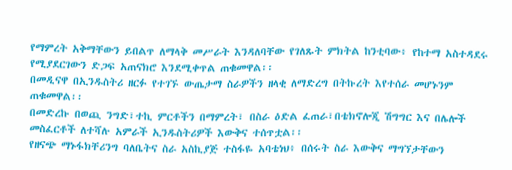የማምረት አቅማቸውን ይበልጥ ለማላቅ መሥራት እንዳለባቸው የገለጹት ምክትል ከንቲባው፥ የከተማ አስተዳደሩ የሚያደርገውን ድጋፍ አጠናክሮ እንደሚቀጥል ጠቁመዋል፡፡
በመዲናዋ በኢንዱስትሪ ዘርፉ የተገኙ ውጤታማ ስራዎችን ዘላቂ ለማድረግ በትኩረት እየተሰራ መሆኑንም ጠቁመዋል፡፡
በመድረኩ በወጪ ንግድ፣ተኪ ምርቶችን በማምረት፣ በስራ ዕድል ፈጠራ፣በቴክኖሎጂ ሽግግር እና በሌሎች መስፈርቶች ለተሻሉ አምራች ኢንዱስትሪዎች እውቅና ተሰጥቷል፡፡
የዘናጭ ማኑፋክቸሪንግ ባለቤትና ስራ አስኪያጅ ተስፋዬ አባቴነህ፥ በሰሩት ስራ እውቅና ማግኘታቸውን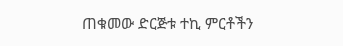ጠቁመው ድርጅቱ ተኪ ምርቶችን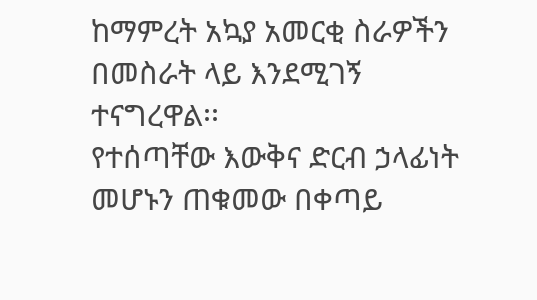ከማምረት አኳያ አመርቂ ስራዎችን በመስራት ላይ እንደሚገኝ ተናግረዋል፡፡
የተሰጣቸው እውቅና ድርብ ኃላፊነት መሆኑን ጠቁመው በቀጣይ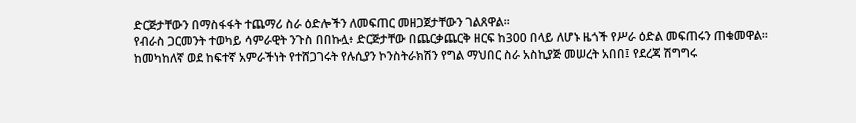ድርጅታቸውን በማስፋፋት ተጨማሪ ስራ ዕድሎችን ለመፍጠር መዘጋጀታቸውን ገልጸዋል፡፡
የብራስ ጋርመንት ተወካይ ሳምራዊት ንጉስ በበኩሏ፥ ድርጅታቸው በጨርቃጨርቅ ዘርፍ ከ300 በላይ ለሆኑ ዜጎች የሥራ ዕድል መፍጠሩን ጠቁመዋል፡፡
ከመካከለኛ ወደ ከፍተኛ አምራችነት የተሸጋገሩት የሉሲያን ኮንስትራክሽን የግል ማህበር ስራ አስኪያጅ መሠረት አበበ፤ የደረጃ ሽግግሩ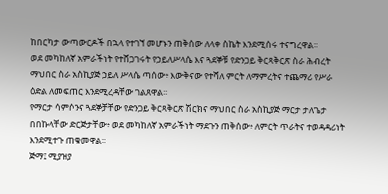ከበርካታ ውጣውርዶች በኋላ የተገኘ መሆኑን ጠቅሰው ለላቀ ስኬት እንደሚሰሩ ተናግረዋል፡፡
ወደ መካከለኛ አምራችነት የተሸጋገሩት የኃይለሥላሴ እና ጓደኞቹ የድንጋይ ቅርጻቅርጽ ስራ ሕብረት ማህበር ስራ አስኪያጅ ኃይለ ሥላሴ ጣሰው፥ እውቅናው የተሻለ ምርት ለማምረትና ተጨማሪ የሥራ ዕድል ለመፍጠር እንደሚረዳቸው ገልጸዋል፡፡
የማርታ ሳምሶንና ጓደኞቻቸው የድንጋይ ቅርጻቅርጽ ሽርክና ማህበር ስራ አስኪያጅ ማርታ ታለጌታ በበኩላቸው ድርጅታቸው፥ ወደ መካከለኛ አምራችነት ማደጉን ጠቅሰው፥ ለምርት ጥራትና ተወዳዳሪነት እንደሚተጉ ጠቁመዋል፡፡
ጅማ፤ ሚያዝያ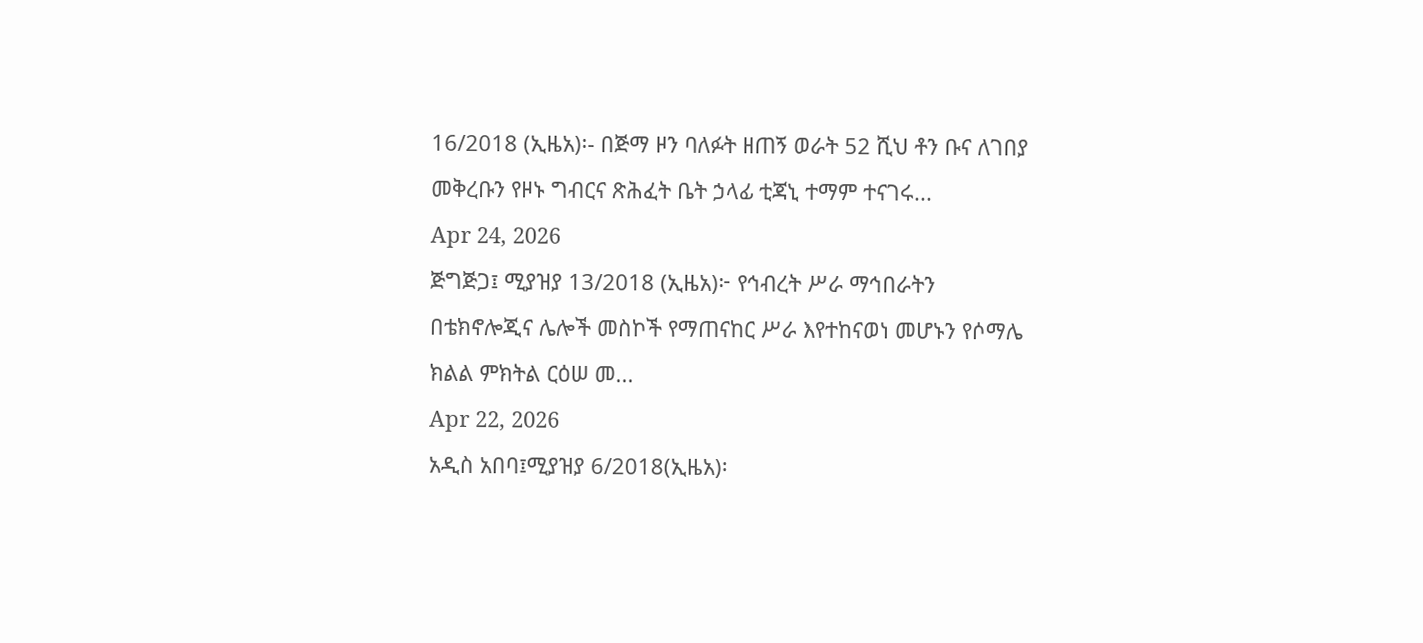16/2018 (ኢዜአ)፡- በጅማ ዞን ባለፉት ዘጠኝ ወራት 52 ሺህ ቶን ቡና ለገበያ መቅረቡን የዞኑ ግብርና ጽሕፈት ቤት ኃላፊ ቲጃኒ ተማም ተናገሩ...
Apr 24, 2026
ጅግጅጋ፤ ሚያዝያ 13/2018 (ኢዜአ)፦ የኅብረት ሥራ ማኅበራትን በቴክኖሎጂና ሌሎች መስኮች የማጠናከር ሥራ እየተከናወነ መሆኑን የሶማሌ ክልል ምክትል ርዕሠ መ...
Apr 22, 2026
አዲስ አበባ፤ሚያዝያ 6/2018(ኢዜአ)፡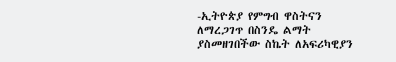-ኢትዮጵያ የምግብ ዋስትናን ለማረጋገጥ በስንዴ ልማት ያስመዘገበችው ስኬት ለአፍሪካዊያን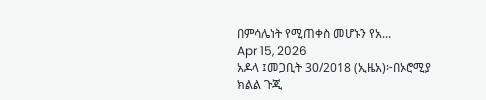በምሳሌነት የሚጠቀስ መሆኑን የአ...
Apr 15, 2026
አዶላ ፤መጋቢት 30/2018 (ኢዜአ)፦በኦሮሚያ ክልል ጉጂ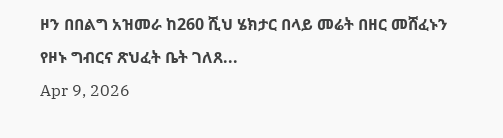ዞን በበልግ አዝመራ ከ260 ሺህ ሄክታር በላይ መሬት በዘር መሸፈኑን የዞኑ ግብርና ጽህፈት ቤት ገለጸ...
Apr 9, 2026